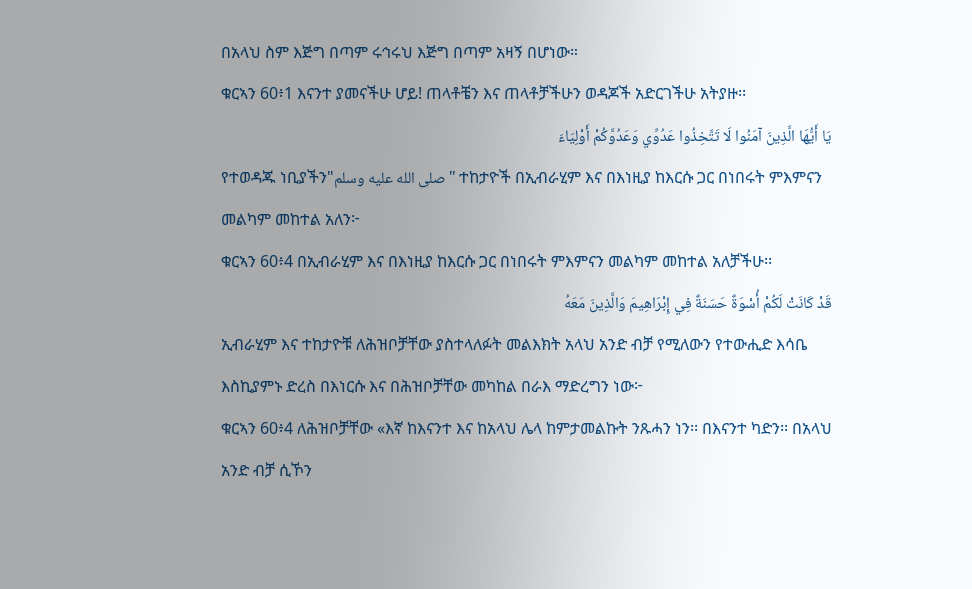በአላህ ስም እጅግ በጣም ሩኅሩህ እጅግ በጣም አዛኝ በሆነው።
ቁርኣን 60፥1 እናንተ ያመናችሁ ሆይ! ጠላቶቼን እና ጠላቶቻችሁን ወዳጆች አድርገችሁ አትያዙ፡፡
يَا أَيُّهَا الَّذِينَ آمَنُوا لَا تَتَّخِذُوا عَدُوِّي وَعَدُوَّكُمْ أَوْلِيَاءَ
የተወዳጁ ነቢያችን"صلى الله عليه وسلم" ተከታዮች በኢብራሂም እና በእነዚያ ከእርሱ ጋር በነበሩት ምእምናን መልካም መከተል አለን፦
ቁርኣን 60፥4 በኢብራሂም እና በእነዚያ ከእርሱ ጋር በነበሩት ምእምናን መልካም መከተል አለቻችሁ፡፡
قَدْ كَانَتْ لَكُمْ أُسْوَةٌ حَسَنَةٌ فِي إِبْرَاهِيمَ وَالَّذِينَ مَعَهُ
ኢብራሂም እና ተከታዮቹ ለሕዝቦቻቸው ያስተላለፉት መልእክት አላህ አንድ ብቻ የሚለውን የተውሒድ እሳቤ እስኪያምኑ ድረስ በእነርሱ እና በሕዝቦቻቸው መካከል በራእ ማድረግን ነው፦
ቁርኣን 60፥4 ለሕዝቦቻቸው «እኛ ከእናንተ እና ከአላህ ሌላ ከምታመልኩት ንጹሓን ነን፡፡ በእናንተ ካድን፡፡ በአላህ አንድ ብቻ ሲኾን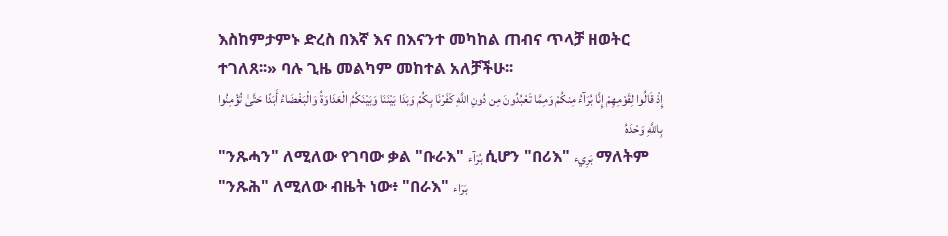እስከምታምኑ ድረስ በእኛ እና በእናንተ መካከል ጠብና ጥላቻ ዘወትር ተገለጸ፡፡» ባሉ ጊዜ መልካም መከተል አለቻችሁ፡፡
إِذْ قَالُوا لِقَوْمِهِمْ إِنَّا بُرَآءُ مِنكُمْ وَمِمَّا تَعْبُدُونَ مِن دُونِ اللَّهِ كَفَرْنَا بِكُمْ وَبَدَا بَيْنَنَا وَبَيْنَكُمُ الْعَدَاوَةُ وَالْبَغْضَاءُ أَبَدًا حَتَّىٰ تُؤْمِنُوا بِاللَّهِ وَحْدَهُ
"ንጹሓን" ለሚለው የገባው ቃል "ቡራእ" بُرَآء ሲሆን "በሪእ" بَرِيء ማለትም "ንጹሕ" ለሚለው ብዜት ነው፥ "በራእ" بَرَاء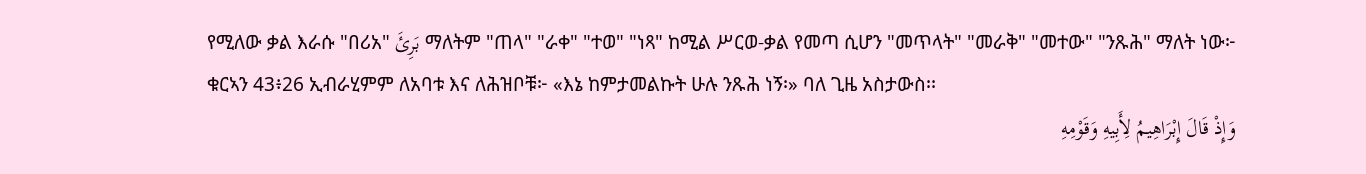የሚለው ቃል እራሱ "በሪአ" بَرِئَ ማለትም "ጠላ" "ራቀ" "ተወ" "ነጻ" ከሚል ሥርወ-ቃል የመጣ ሲሆን "መጥላት" "መራቅ" "መተው" "ንጹሕ" ማለት ነው፦
ቁርኣን 43፥26 ኢብራሂምም ለአባቱ እና ለሕዝቦቹ፦ «እኔ ከምታመልኩት ሁሉ ንጹሕ ነኝ፡» ባለ ጊዜ አስታውስ፡፡
وَإِذْ قَالَ إِبْرَاهِيمُ لِأَبِيهِ وَقَوْمِهِ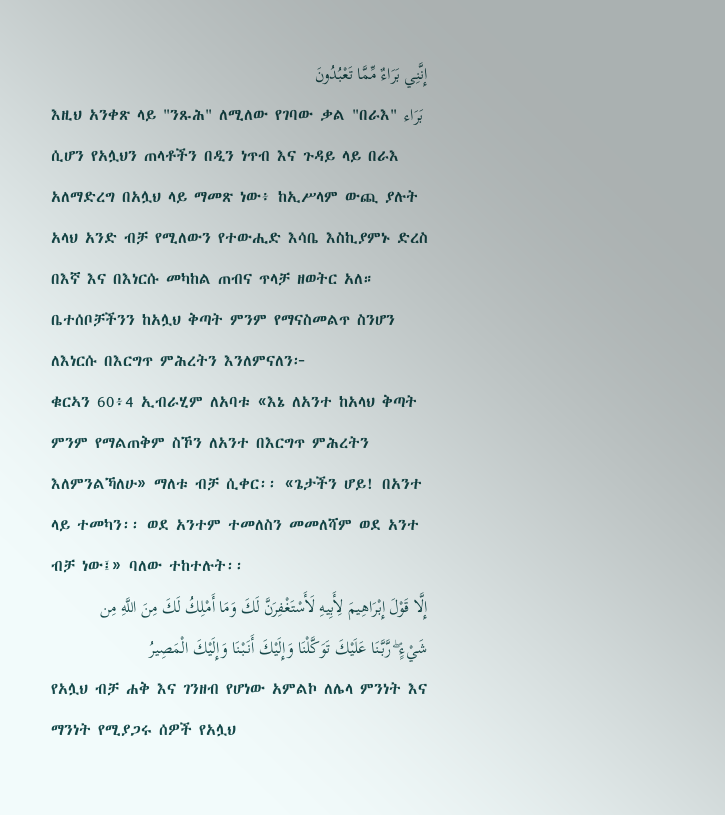إِنَّنِي بَرَاءٌ مِّمَّا تَعْبُدُونَ
እዚህ አንቀጽ ላይ "ንጹሕ" ለሚለው የገባው ቃል "በራእ" بَرَاء ሲሆን የአሏህን ጠላቶችን በዲን ነጥብ እና ጉዳይ ላይ በራእ አለማድረግ በአሏህ ላይ ማመጽ ነው፥ ከኢሥላም ውጪ ያሉት አላህ አንድ ብቻ የሚለውን የተውሒድ እሳቤ እስኪያምኑ ድረስ በእኛ እና በእነርሱ መካከል ጠብና ጥላቻ ዘወትር አለ። ቤተሰቦቻችንን ከአሏህ ቅጣት ምንም የማናስመልጥ ስንሆን ለእነርሱ በእርግጥ ምሕረትን እንለምናለን፦
ቁርኣን 60፥4 ኢብራሂም ለአባቱ «እኔ ለአንተ ከአላህ ቅጣት ምንም የማልጠቅም ስኾን ለአንተ በእርግጥ ምሕረትን እለምንልኻለሁ» ማለቱ ብቻ ሲቀር፡፡ «ጌታችን ሆይ! በአንተ ላይ ተመካን፡፡ ወደ አንተም ተመለስን መመለሻም ወደ አንተ ብቻ ነው፤» ባለው ተከተሉት፡፡
إِلَّا قَوْلَ إِبْرَاهِيمَ لِأَبِيهِ لَأَسْتَغْفِرَنَّ لَكَ وَمَا أَمْلِكُ لَكَ مِنَ اللَّهِ مِن شَيْءٍ ۖ رَّبَّنَا عَلَيْكَ تَوَكَّلْنَا وَإِلَيْكَ أَنَبْنَا وَإِلَيْكَ الْمَصِيرُ
የአሏህ ብቻ ሐቅ እና ገንዘብ የሆነው አምልኮ ለሌላ ምንነት እና ማንነት የሚያጋሩ ሰዎች የአሏህ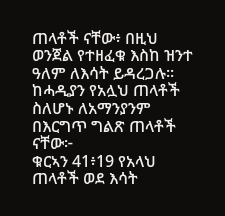ጠላቶች ናቸው፥ በዚህ ወንጀል የተዘፈቁ እስከ ዝንተ ዓለም ለእሳት ይዳረጋሉ። ከሓዲያን የአሏህ ጠላቶች ስለሆኑ ለአማንያንም በእርግጥ ግልጽ ጠላቶች ናቸው፦
ቁርኣን 41፥19 የአላህ ጠላቶች ወደ እሳት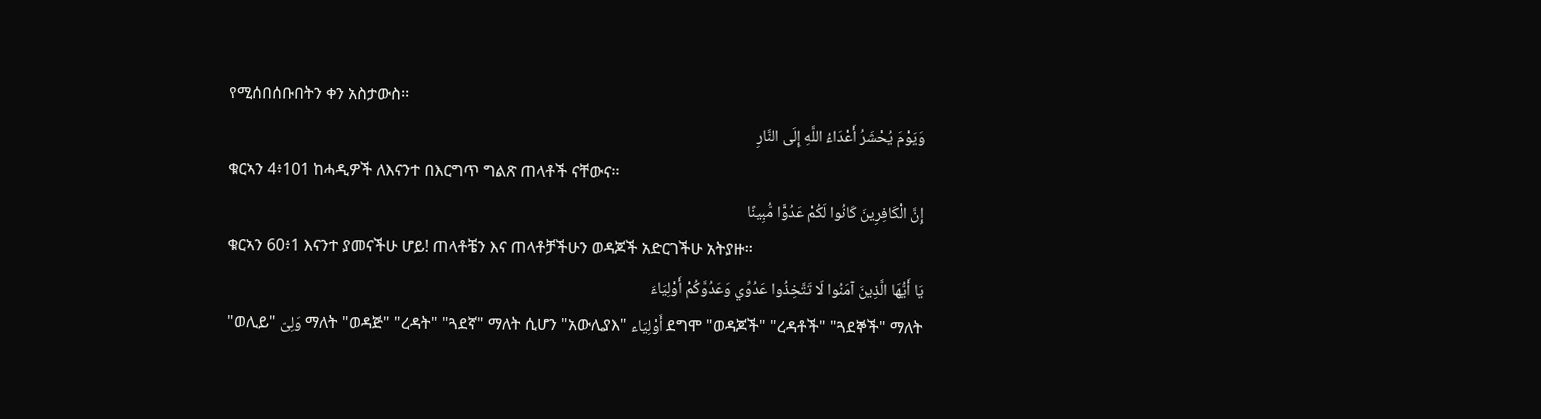የሚሰበሰቡበትን ቀን አስታውስ፡፡
وَيَوْمَ يُحْشَرُ أَعْدَاءُ اللَّهِ إِلَى النَّارِ
ቁርኣን 4፥101 ከሓዲዎች ለእናንተ በእርግጥ ግልጽ ጠላቶች ናቸውና፡፡
إِنَّ الْكَافِرِينَ كَانُوا لَكُمْ عَدُوًّا مُّبِينًا
ቁርኣን 60፥1 እናንተ ያመናችሁ ሆይ! ጠላቶቼን እና ጠላቶቻችሁን ወዳጆች አድርገችሁ አትያዙ፡፡
يَا أَيُّهَا الَّذِينَ آمَنُوا لَا تَتَّخِذُوا عَدُوِّي وَعَدُوَّكُمْ أَوْلِيَاءَ
"ወሊይ" وَلِىّ ማለት "ወዳጅ" "ረዳት" "ጓደኛ" ማለት ሲሆን "አውሊያእ" أَوْلِيَاء ደግሞ "ወዳጆች" "ረዳቶች" "ጓደኞች" ማለት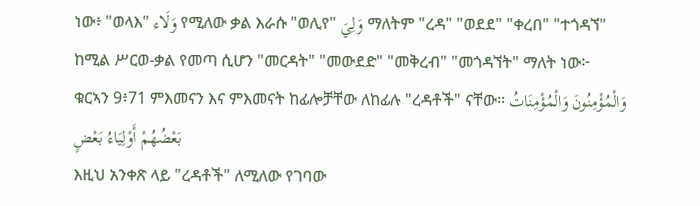ነው፥ "ወላእ" وَلَاء የሚለው ቃል እራሱ "ወሊየ" وَلِيَ ማለትም "ረዳ" "ወደደ" "ቀረበ" "ተጎዳኘ" ከሚል ሥርወ-ቃል የመጣ ሲሆን "መርዳት" "መውደድ" "መቅረብ" "መጎዳኘት" ማለት ነው፦
ቁርኣን 9፥71 ምእመናን እና ምእመናት ከፊሎቻቸው ለከፊሉ "ረዳቶች" ናቸው፡፡ وَالْمُؤْمِنُونَ وَالْمُؤْمِنَاتُ بَعْضُهُمْ أَوْلِيَاءُ بَعْضٍ
እዚህ አንቀጽ ላይ "ረዳቶች" ለሚለው የገባው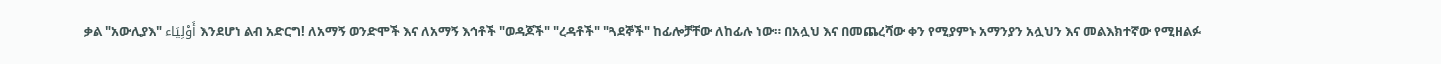ቃል "አውሊያእ" أَوْلِيَاء እንደሆነ ልብ አድርግ! ለአማኝ ወንድሞች እና ለአማኝ እኅቶች "ወዳጆች" "ረዳቶች" "ጓደኞች" ከፊሎቻቸው ለከፊሉ ነው። በአሏህ እና በመጨረሻው ቀን የሚያምኑ አማንያን አሏህን እና መልእክተኛው የሚዘልፉ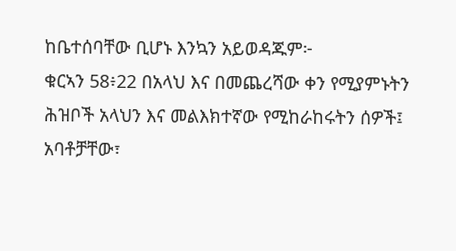ከቤተሰባቸው ቢሆኑ እንኳን አይወዳጁም፦
ቁርኣን 58፥22 በአላህ እና በመጨረሻው ቀን የሚያምኑትን ሕዝቦች አላህን እና መልእክተኛው የሚከራከሩትን ሰዎች፤ አባቶቻቸው፣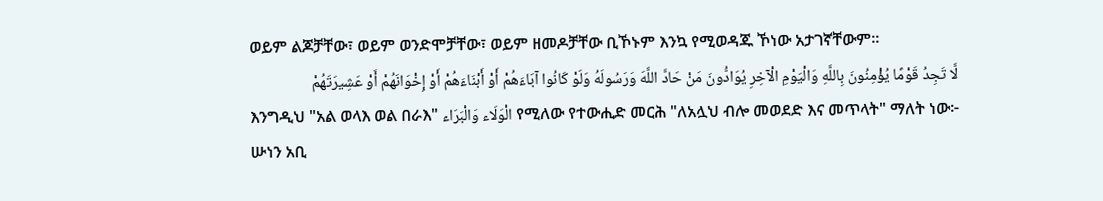ወይም ልጆቻቸው፣ ወይም ወንድሞቻቸው፣ ወይም ዘመዶቻቸው ቢኾኑም እንኳ የሚወዳጁ ኾነው አታገኛቸውም፡፡
لَّا تَجِدُ قَوْمًا يُؤْمِنُونَ بِاللَّهِ وَالْيَوْمِ الْآخِرِ يُوَادُّونَ مَنْ حَادَّ اللَّهَ وَرَسُولَهُ وَلَوْ كَانُوا آبَاءَهُمْ أَوْ أَبْنَاءَهُمْ أَوْ إِخْوَانَهُمْ أَوْ عَشِيرَتَهُمْ
እንግዲህ "አል ወላእ ወል በራእ" الْوَلَاء وَالْبَرَاء የሚለው የተውሒድ መርሕ "ለአሏህ ብሎ መወደድ እና መጥላት" ማለት ነው፦
ሡነን አቢ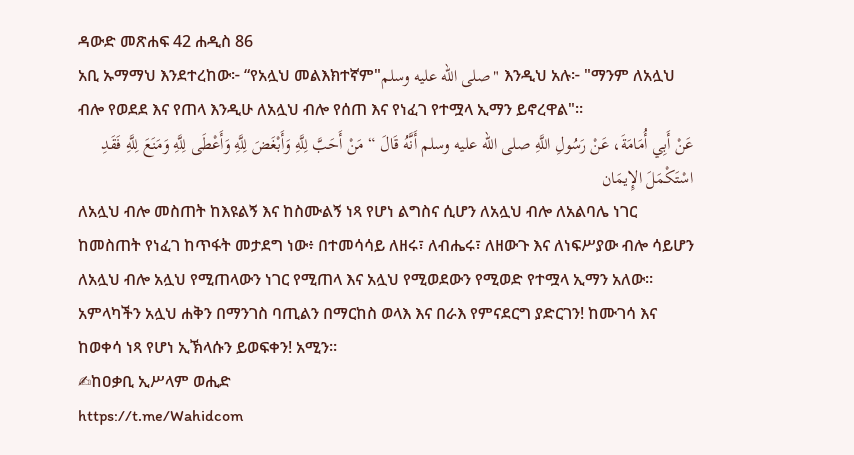ዳውድ መጽሐፍ 42 ሐዲስ 86
አቢ ኡማማህ እንደተረከው፦ “የአሏህ መልእክተኛም"صلى الله عليه وسلم" እንዲህ አሉ፦ "ማንም ለአሏህ ብሎ የወደደ እና የጠላ እንዲሁ ለአሏህ ብሎ የሰጠ እና የነፈገ የተሟላ ኢማን ይኖረዋል"።
عَنْ أَبِي أُمَامَةَ، عَنْ رَسُولِ اللَّهِ صلى الله عليه وسلم أَنَّهُ قَالَ “ مَنْ أَحَبَّ لِلَّهِ وَأَبْغَضَ لِلَّهِ وَأَعْطَى لِلَّهِ وَمَنَعَ لِلَّهِ فَقَدِ اسْتَكْمَلَ الإِيمَان
ለአሏህ ብሎ መስጠት ከእዩልኝ እና ከስሙልኝ ነጻ የሆነ ልግስና ሲሆን ለአሏህ ብሎ ለአልባሌ ነገር ከመስጠት የነፈገ ከጥፋት መታደግ ነው፥ በተመሳሳይ ለዘሩ፣ ለብሔሩ፣ ለዘውጉ እና ለነፍሥያው ብሎ ሳይሆን ለአሏህ ብሎ አሏህ የሚጠላውን ነገር የሚጠላ እና አሏህ የሚወደውን የሚወድ የተሟላ ኢማን አለው።
አምላካችን አሏህ ሐቅን በማንገስ ባጢልን በማርከስ ወላእ እና በራእ የምናደርግ ያድርገን! ከሙገሳ እና ከወቀሳ ነጻ የሆነ ኢኽላሱን ይወፍቀን! አሚን።
✍ከዐቃቢ ኢሥላም ወሒድ
https://t.me/Wahidcom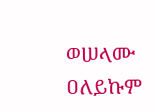ወሠላሙ ዐለይኩም